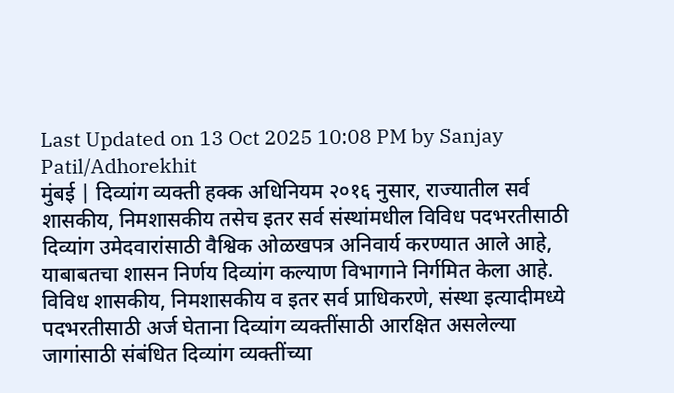Last Updated on 13 Oct 2025 10:08 PM by Sanjay Patil/Adhorekhit
मुंबई | दिव्यांग व्यक्ती हक्क अधिनियम २०१६ नुसार, राज्यातील सर्व शासकीय, निमशासकीय तसेच इतर सर्व संस्थांमधील विविध पदभरतीसाठी दिव्यांग उमेदवारांसाठी वैश्विक ओळखपत्र अनिवार्य करण्यात आले आहे, याबाबतचा शासन निर्णय दिव्यांग कल्याण विभागाने निर्गमित केला आहे.
विविध शासकीय, निमशासकीय व इतर सर्व प्राधिकरणे, संस्था इत्यादीमध्ये पदभरतीसाठी अर्ज घेताना दिव्यांग व्यक्तींसाठी आरक्षित असलेल्या जागांसाठी संबंधित दिव्यांग व्यक्तींच्या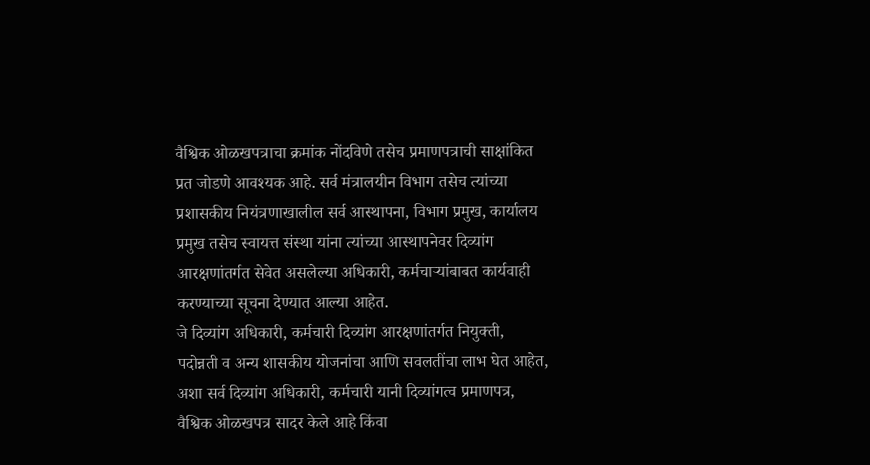वैश्विक ओळखपत्राचा क्रमांक नोंदविणे तसेच प्रमाणपत्राची साक्षांकित प्रत जोडणे आवश्यक आहे. सर्व मंत्रालयीन विभाग तसेच त्यांच्या प्रशासकीय नियंत्रणाखालील सर्व आस्थापना, विभाग प्रमुख, कार्यालय प्रमुख तसेच स्वायत्त संस्था यांना त्यांच्या आस्थापनेवर दिव्यांग आरक्षणांतर्गत सेवेत असलेल्या अधिकारी, कर्मचाऱ्यांबाबत कार्यवाही करण्याच्या सूचना देण्यात आल्या आहेत.
जे दिव्यांग अधिकारी, कर्मचारी दिव्यांग आरक्षणांतर्गत नियुक्ती, पदोन्नती व अन्य शासकीय योजनांचा आणि सवलतींचा लाभ घेत आहेत, अशा सर्व दिव्यांग अधिकारी, कर्मचारी यानी दिव्यांगत्व प्रमाणपत्र, वैश्विक ओळखपत्र सादर केले आहे किंवा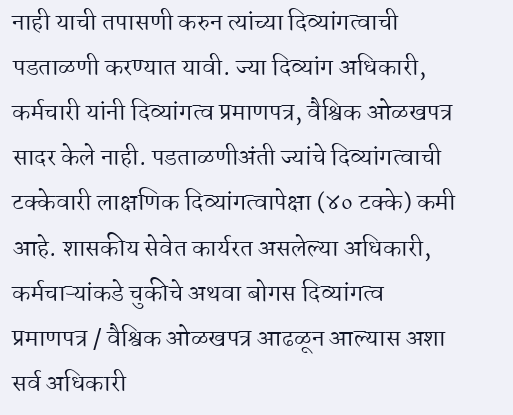नाही याची तपासणी करुन त्यांच्या दिव्यांगत्वाची पडताळणी करण्यात यावी. ज्या दिव्यांग अधिकारी, कर्मचारी यांनी दिव्यांगत्व प्रमाणपत्र, वैश्विक ओळखपत्र सादर केले नाही. पडताळणीअंती ज्यांचे दिव्यांगत्वाची टक्केवारी लाक्षणिक दिव्यांगत्वापेक्षा (४० टक्के) कमी आहे. शासकीय सेवेत कार्यरत असलेल्या अधिकारी, कर्मचाऱ्यांकडे चुकीचे अथवा बोगस दिव्यांगत्व प्रमाणपत्र / वैश्विक ओळखपत्र आढळून आल्यास अशा सर्व अधिकारी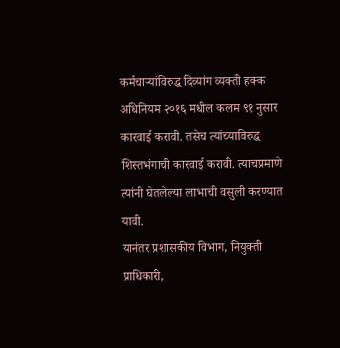कर्मचाऱ्यांविरुद्ध दिव्यांग व्यक्ती हक्क अधिनियम २०१६ मधील कलम ९१ नुसार कारवाई करावी. तसेच त्यांच्याविरुद्ध शिस्तभंगाची कारवाई करावी. त्याचप्रमाणे त्यांनी घेतलेल्या लाभाची वसुली करण्यात यावी.
यानंतर प्रशासकीय विभाग, नियुक्ती प्राधिकारी,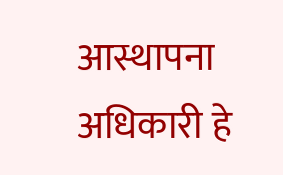आस्थापना अधिकारी हे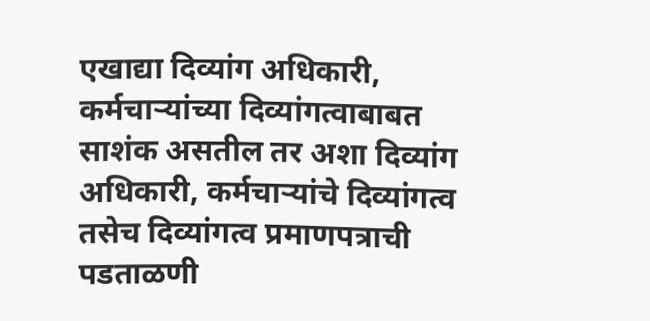एखाद्या दिव्यांग अधिकारी, कर्मचाऱ्यांच्या दिव्यांगत्वाबाबत साशंक असतील तर अशा दिव्यांग अधिकारी, कर्मचाऱ्यांचे दिव्यांगत्व तसेच दिव्यांगत्व प्रमाणपत्राची पडताळणी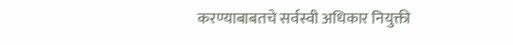करण्याबाबतचे सर्वस्वी अधिकार नियुक्ती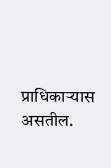प्राधिकाऱ्यास असतील.